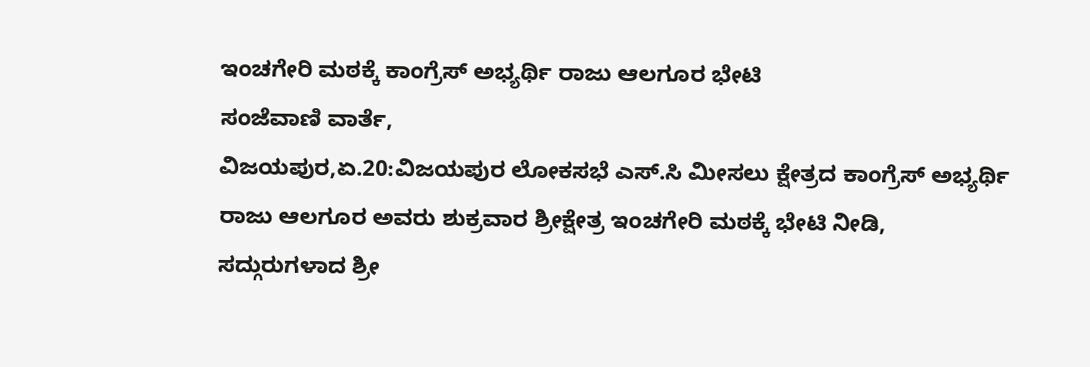ಇಂಚಗೇರಿ ಮಠಕ್ಕೆ ಕಾಂಗ್ರೆಸ್ ಅಭ್ಯರ್ಥಿ ರಾಜು ಆಲಗೂರ ಭೇಟಿ
ಸಂಜೆವಾಣಿ ವಾರ್ತೆ,
ವಿಜಯಪುರ,ಏ.20:ವಿಜಯಪುರ ಲೋಕಸಭೆ ಎಸ್.ಸಿ ಮೀಸಲು ಕ್ಷೇತ್ರದ ಕಾಂಗ್ರೆಸ್ ಅಭ್ಯರ್ಥಿ ರಾಜು ಆಲಗೂರ ಅವರು ಶುಕ್ರವಾರ ಶ್ರೀಕ್ಷೇತ್ರ ಇಂಚಗೇರಿ ಮಠಕ್ಕೆ ಭೇಟಿ ನೀಡಿ, ಸದ್ಗುರುಗಳಾದ ಶ್ರೀ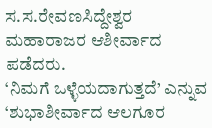ಸ.ಸ.ರೇವಣಸಿದ್ದೇಶ್ವರ ಮಹಾರಾಜರ ಆಶೀರ್ವಾದ ಪಡೆದರು.
‘ನಿಮಗೆ ಒಳ್ಳೆಯದಾಗುತ್ತದೆ’ ಎನ್ನುವ ‘ಶುಭಾಶೀರ್ವಾದ ಆಲಗೂರ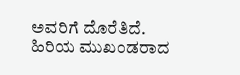ಅವರಿಗೆ ದೊರೆತಿದೆ.
ಹಿರಿಯ ಮುಖಂಡರಾದ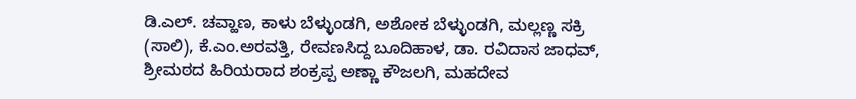ಡಿ.ಎಲ್. ಚವ್ಹಾಣ, ಕಾಳು ಬೆಳ್ಳುಂಡಗಿ, ಅಶೋಕ ಬೆಳ್ಳುಂಡಗಿ, ಮಲ್ಲಣ್ಣ ಸಕ್ರಿ (ಸಾಲಿ), ಕೆ.ಎಂ.ಅರವತ್ತಿ, ರೇವಣಸಿದ್ದ ಬೂದಿಹಾಳ, ಡಾ. ರವಿದಾಸ ಜಾಧವ್, ಶ್ರೀಮಠದ ಹಿರಿಯರಾದ ಶಂಕ್ರಪ್ಪ ಅಣ್ಣಾ ಕೌಜಲಗಿ, ಮಹದೇವ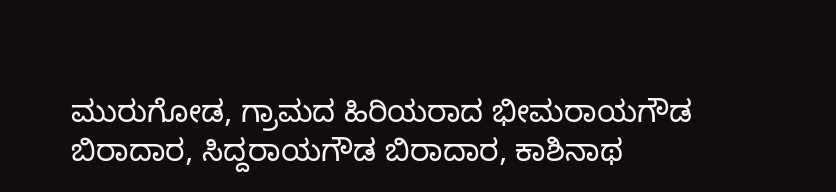ಮುರುಗೋಡ, ಗ್ರಾಮದ ಹಿರಿಯರಾದ ಭೀಮರಾಯಗೌಡ ಬಿರಾದಾರ, ಸಿದ್ದರಾಯಗೌಡ ಬಿರಾದಾರ, ಕಾಶಿನಾಥ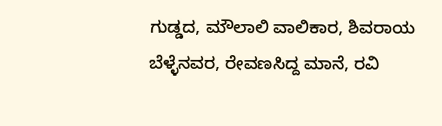ಗುಡ್ಡದ, ಮೌಲಾಲಿ ವಾಲಿಕಾರ, ಶಿವರಾಯ ಬೆಳ್ಳೆನವರ, ರೇವಣಸಿದ್ದ ಮಾನೆ, ರವಿ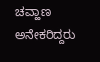ಚವ್ಹಾಣ ಅನೇಕರಿದ್ದರು